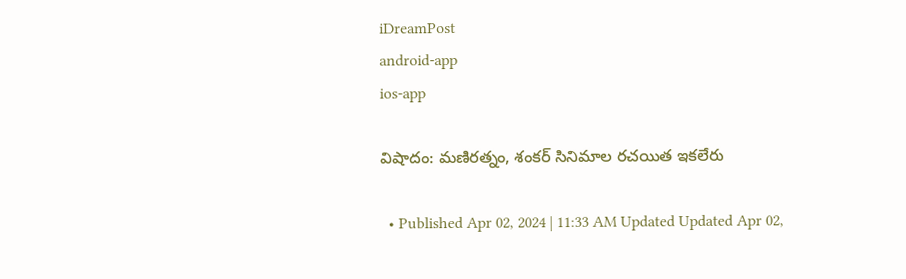iDreamPost
android-app
ios-app

విషాదం: మణిరత్నం, శంకర్ సినిమాల రచయిత ఇకలేరు

  • Published Apr 02, 2024 | 11:33 AM Updated Updated Apr 02,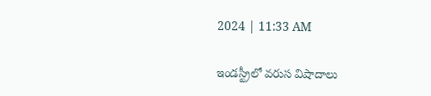2024 | 11:33 AM

ఇండస్ట్రీలో వరుస విషాదాలు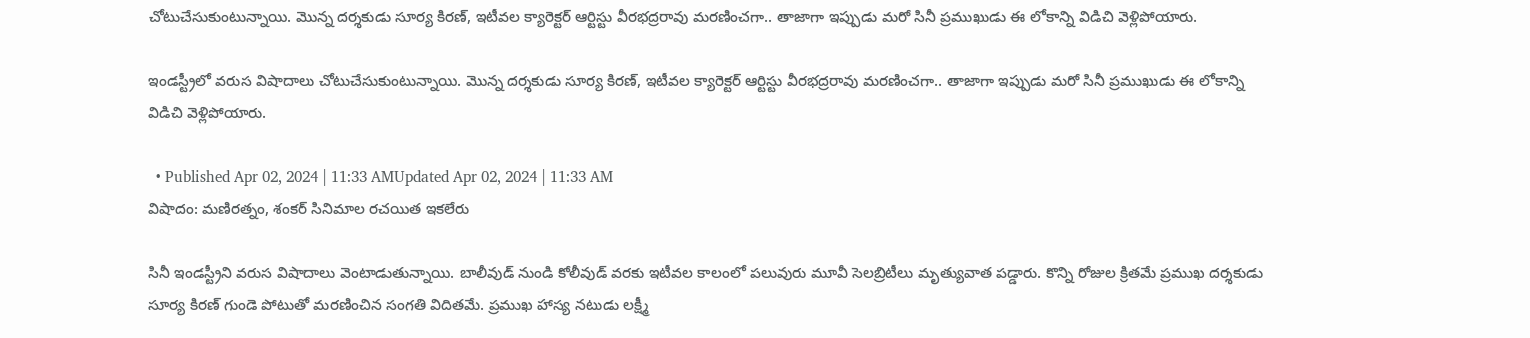చోటుచేసుకుంటున్నాయి. మొన్న దర్శకుడు సూర్య కిరణ్, ఇటీవల క్యారెక్టర్ ఆర్టిస్టు వీరభద్రరావు మరణించగా.. తాజాగా ఇప్పుడు మరో సినీ ప్రముఖుడు ఈ లోకాన్ని విడిచి వెళ్లిపోయారు.

ఇండస్ట్రీలో వరుస విషాదాలు చోటుచేసుకుంటున్నాయి. మొన్న దర్శకుడు సూర్య కిరణ్, ఇటీవల క్యారెక్టర్ ఆర్టిస్టు వీరభద్రరావు మరణించగా.. తాజాగా ఇప్పుడు మరో సినీ ప్రముఖుడు ఈ లోకాన్ని విడిచి వెళ్లిపోయారు.

  • Published Apr 02, 2024 | 11:33 AMUpdated Apr 02, 2024 | 11:33 AM
విషాదం: మణిరత్నం, శంకర్ సినిమాల రచయిత ఇకలేరు

సినీ ఇండస్ట్రీని వరుస విషాదాలు వెంటాడుతున్నాయి. బాలీవుడ్ నుండి కోలీవుడ్ వరకు ఇటీవల కాలంలో పలువురు మూవీ సెలబ్రిటీలు మృత్యువాత పడ్డారు. కొన్ని రోజుల క్రితమే ప్రముఖ దర్శకుడు సూర్య కిరణ్ గుండె పోటుతో మరణించిన సంగతి విదితమే. ప్రముఖ హాస్య నటుడు లక్ష్మీ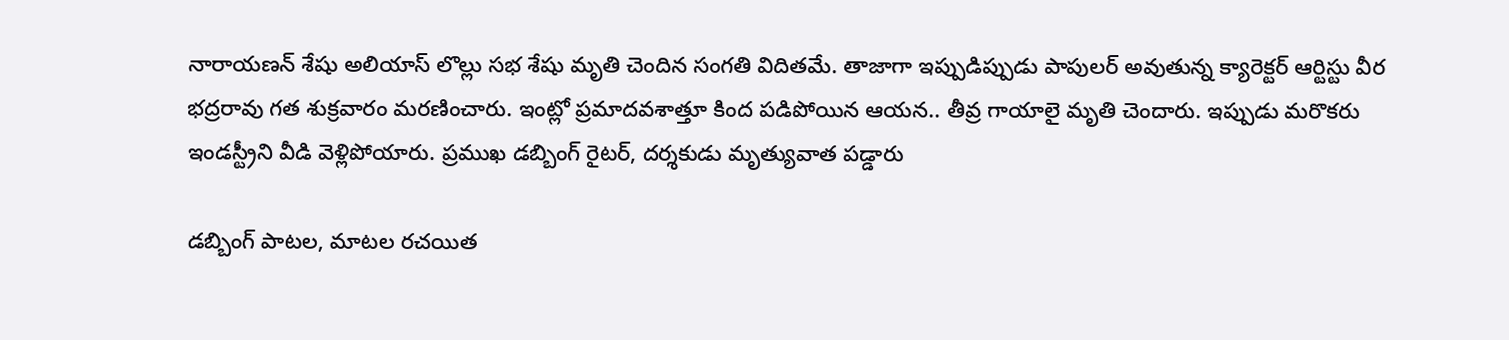నారాయణన్ శేషు అలియాస్ లొల్లు సభ శేషు మృతి చెందిన సంగతి విదితమే. తాజాగా ఇప్పుడిప్పుడు పాపులర్ అవుతున్న క్యారెక్టర్ ఆర్టిస్టు వీర భద్రరావు గత శుక్రవారం మరణించారు. ఇంట్లో ప్రమాదవశాత్తూ కింద పడిపోయిన ఆయన.. తీవ్ర గాయాలై మృతి చెందారు. ఇప్పుడు మరొకరు ఇండస్ట్రీని వీడి వెళ్లిపోయారు. ప్రముఖ డబ్బింగ్ రైటర్, దర్శకుడు మృత్యువాత పడ్డారు

డబ్బింగ్ పాటల, మాటల రచయిత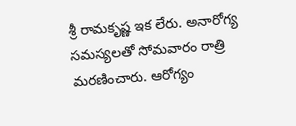శ్రీ రామకృష్ణ ఇక లేరు. అనారోగ్య సమస్యలతో సోమవారం రాత్రి మరణించారు. ఆరోగ్యం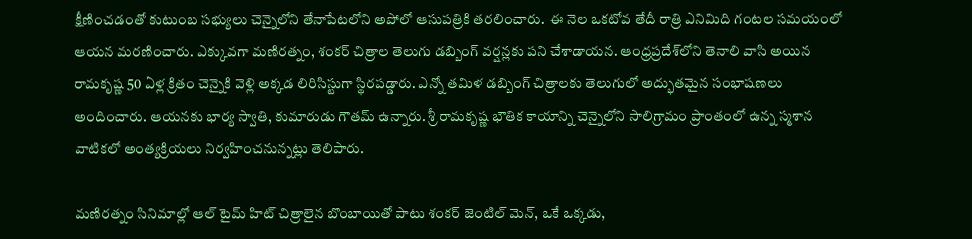క్షీణించడంతో కుటుంబ సభ్యులు చెన్నైలోని తేనాపేటలోని అపోలో ఆసుపత్రికి తరలించారు.  ఈ నెల ఒకటోవ తేదీ రాత్రి ఎనిమిది గంటల సమయంలో ఆయన మరణించారు. ఎక్కువగా మణిరత్నం, శంకర్ చిత్రాల తెలుగు డబ్బింగ్ వర్షన్లకు పని చేశాడాయన. ఆంధ్రప్రదేశ్‌లోని తెనాలి వాసి అయిన రామకృష్ణ 50 ఏళ్ల క్రితం చెన్నైకి వెళ్లి అక్కడ లిరిసిస్టుగా స్థిరపడ్డారు. ఎన్నో తమిళ డబ్బింగ్ చిత్రాలకు తెలుగులో అద్భుతమైన సంభాషణలు అందించారు. ఆయనకు భార్య స్వాతి, కుమారుడు గౌతమ్ ఉన్నారు. శ్రీ రామకృష్ణ భౌతిక కాయాన్ని చెన్నైలోని సాలిగ్రామం ప్రాంతంలో ఉన్న స్మశాన వాటికలో అంత్యక్రియలు నిర్వహించనున్నట్లు తెలిపారు.

మణిరత్నం సినిమాల్లో ఆల్ టైమ్ హిట్ చిత్రాలైన బొంబాయితో పాటు శంకర్ జెంటిల్ మెన్, ఒకే ఒక్కడు,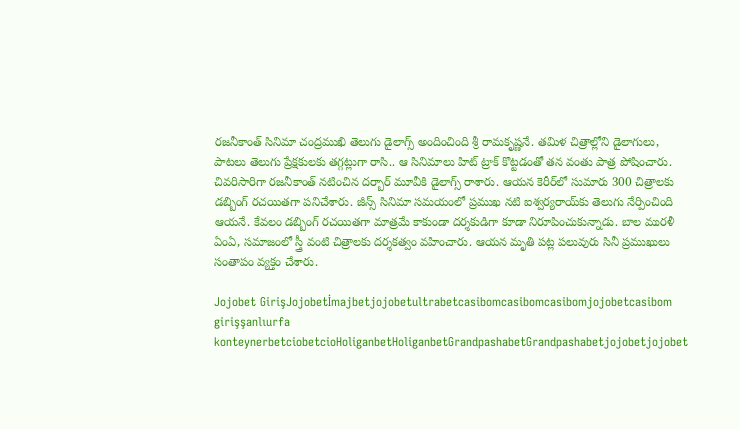రజనీకాంత్ సినిమా చంద్రముఖి తెలుగు డైలాగ్స్ అందించింది శ్రీ రామకృష్ణనే. తమిళ చిత్రాల్లోని డైలాగులు, పాటలు తెలుగు ప్రేక్షకులకు తగ్గట్లుగా రాసి.. ఆ సినిమాలు హిట్ ట్రాక్ కొట్టడంతో తన వంతు పాత్ర పోషించారు. చివరిసారిగా రజనీకాంత్ నటించిన దర్బార్ మూవీకి డైలాగ్స్ రాశారు. ఆయన కెరీర్‌లో సుమారు 300 చిత్రాలకు డబ్బింగ్ రచయితగా పనిచేశారు. జీన్స్ సినిమా సమయంలో ప్రముఖ నటి ఐశ్వర్యరాయ్‌కు తెలుగు నేర్పించింది ఆయనే. కేవలం డబ్బింగ్ రచయితగా మాత్రమే కాకుండా దర్శకుడిగా కూడా నిరూపించుకున్నాడు. బాల మురళీ ఏంఏ, సమాజంలో స్త్రీ వంటి చిత్రాలకు దర్శకత్వం వహించారు. ఆయన మృతి పట్ల పలువురు సినీ ప్రముఖులు సంతాపం వ్యక్తం చేశారు.

Jojobet GirişJojobetİmajbetjojobetultrabetcasibomcasibomcasibomjojobetcasibom girişşanlıurfa konteynerbetciobetcioHoliganbetHoliganbetGrandpashabetGrandpashabetjojobetjojobet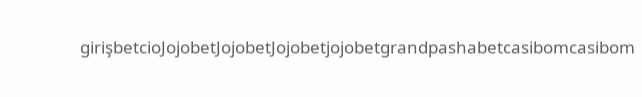girişbetcioJojobetJojobetJojobetjojobetgrandpashabetcasibomcasibom